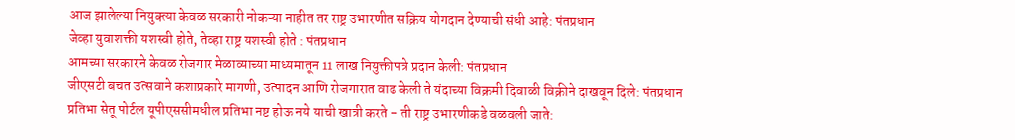आज झालेल्या नियुक्त्या केवळ सरकारी नोकऱ्या नाहीत तर राष्ट्र उभारणीत सक्रिय योगदान देण्याची संधी आहे: पंतप्रधान
जेव्हा युवाशक्ती यशस्वी होते, तेव्हा राष्ट्र यशस्वी होते : पंतप्रधान
आमच्या सरकारने केवळ रोजगार मेळाव्याच्या माध्यमातून 11 लाख नियुक्तीपत्रे प्रदान केली: पंतप्रधान
जीएसटी बचत उत्सवाने कशाप्रकारे मागणी, उत्पादन आणि रोजगारात वाढ केली ते यंदाच्या विक्रमी दिवाळी विक्रीने दाखवून दिले: पंतप्रधान
प्रतिभा सेतू पोर्टल यूपीएससीमधील प्रतिभा नष्ट होऊ नये याची खात्री करते - ती राष्ट्र उभारणीकडे वळवली जाते: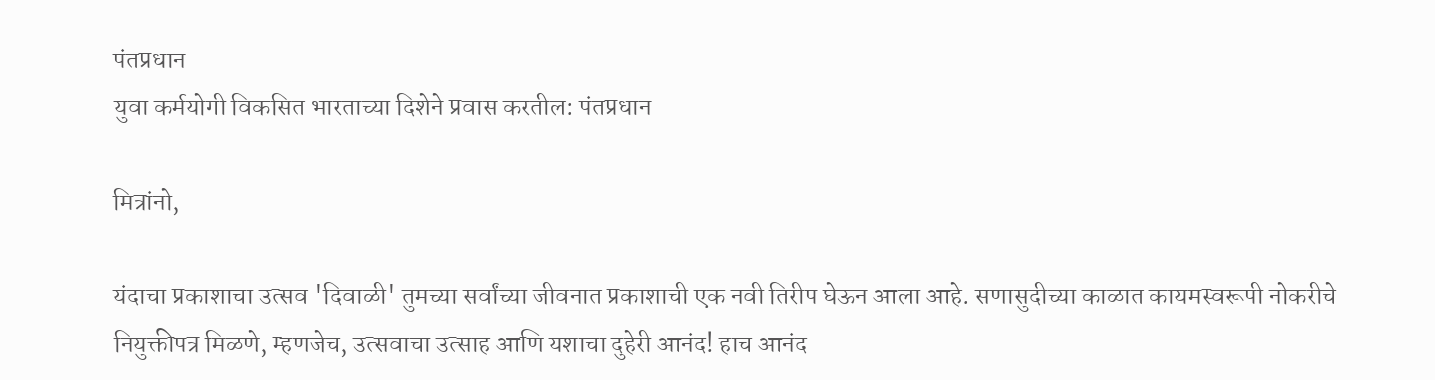पंतप्रधान
युवा कर्मयोगी विकसित भारताच्या दिशेने प्रवास करतील: पंतप्रधान

मित्रांनो,

यंदाचा प्रकाशाचा उत्सव 'दिवाळी' तुमच्या सर्वांच्या जीवनात प्रकाशाची एक नवी तिरीप घेऊन आला आहे. सणासुदीच्या काळात कायमस्वरूपी नोकरीचे नियुक्तीपत्र मिळणे, म्हणजेच, उत्सवाचा उत्साह आणि यशाचा दुहेरी आनंद! हाच आनंद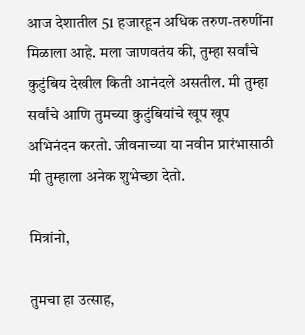आज देशातील 51 हजारहून अधिक तरुण-तरुणींना मिळाला आहे. मला जाणवतंय की, तुम्हा सर्वांचे कुटुंबिय देखील किती आनंदले असतील. मी तुम्हा सर्वांचे आणि तुमच्या कुटुंबियांचे खूप खूप अभिनंदन करतो. जीवनाच्या या नवीन प्रारंभासाठी मी तुम्हाला अनेक शुभेच्छा देतो.

मित्रांनो,

तुमचा हा उत्साह,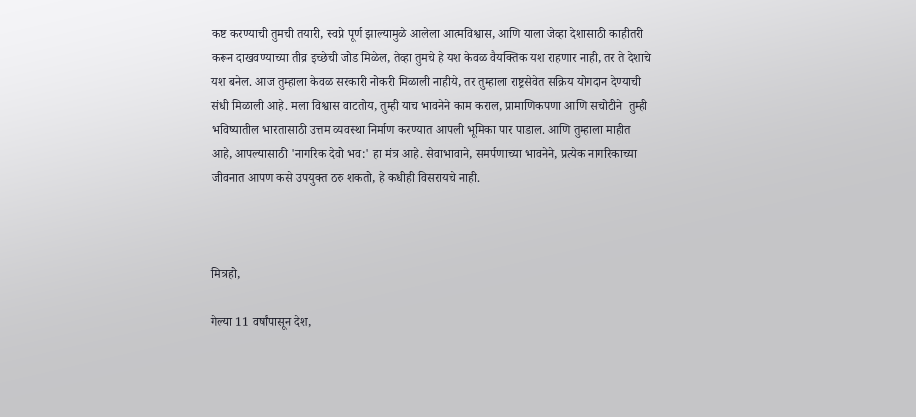कष्ट करण्याची तुमची तयारी, स्वप्ने पूर्ण झाल्यामुळे आलेला आत्मविश्वास, आणि याला जेव्हा देशासाठी काहीतरी करून दाखवण्याच्या तीव्र इच्छेची जोड मिळेल, तेव्हा तुमचे हे यश केवळ वैयक्तिक यश राहणार नाही, तर ते देशाचे यश बनेल. आज तुम्हाला केवळ सरकारी नोकरी मिळाली नाहीये, तर तुम्हाला राष्ट्रसेवेत सक्रिय योगदान देण्याची संधी मिळाली आहे. मला विश्वास वाटतोय, तुम्ही याच भावनेने काम कराल, प्रामाणिकपणा आणि सचोटीने  तुम्ही भविष्यातील भारतासाठी उत्तम व्यवस्था निर्माण करण्यात आपली भूमिका पार पाडाल. आणि तुम्हाला माहीत आहे, आपल्यासाठी 'नागरिक देवो भव:' हा मंत्र आहे. सेवाभावाने, समर्पणाच्या भावनेने, प्रत्येक नागरिकाच्या जीवनात आपण कसे उपयुक्त ठरु शकतो, हे कधीही विसरायचे नाही.



मित्रहो,

गेल्या 11 वर्षांपासून देश,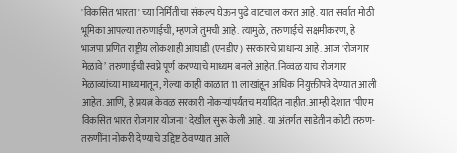'विकसित भारता' च्या निर्मितीचा संकल्प घेऊन पुढे वाटचाल करत आहे. यात सर्वात मोठी भूमिका आपल्या तरुणाईची, म्हणजे तुमची आहे. त्यामुळे, तरुणाईचे सक्षमीकरण, हे भाजपा प्रणित राष्ट्रीय लोकशाही आघाडी (एनडीए) सरकारचे प्राधान्य आहे. आज 'रोजगार मेळावे’ तरुणाईची स्वप्ने पूर्ण करण्याचे माध्यम बनले आहेत. निव्वळ याच रोजगार मेळाव्यांच्या माध्यमातून, गेल्या काही काळात 11 लाखांहून अधिक नियुक्तीपत्रे देण्यात आली आहेत. आणि, हे प्रयत्न केवळ सरकारी नोकऱ्यांपर्यंतच मर्यादित नाहीत. आम्ही देशात 'पीएम विकसित भारत रोजगार योजना' देखील सुरू केली आहे. या अंतर्गत साडेतीन कोटी तरुण-तरुणींना नोकरी देण्याचे उद्दिष्ट ठेवण्यात आले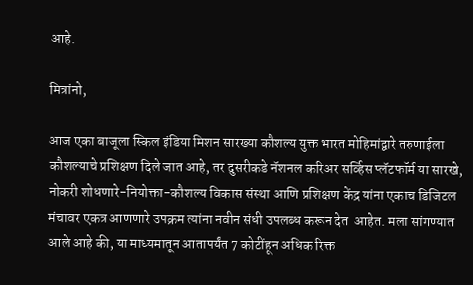आहे.

मित्रांनो,

आज एका बाजूला स्किल इंडिया मिशन सारख्या कौशल्य युक्त भारत मोहिमांद्वारे तरुणाईला कौशल्याचे प्रशिक्षण दिले जात आहे, तर दुसरीकडे नॅशनल करिअर सर्व्हिस प्लॅटफॉर्म या सारखे, नोकरी शोधणारे-नियोक्ता-कौशल्य विकास संस्था आणि प्रशिक्षण केंद्र यांना एकाच डिजिटल मंचावर एकत्र आणणारे उपक्रम त्यांना नवीन संधी उपलब्ध करून देत  आहेत. मला सांगण्यात आले आहे की, या माध्यमातून आतापर्यंत 7 कोटींहून अधिक रिक्त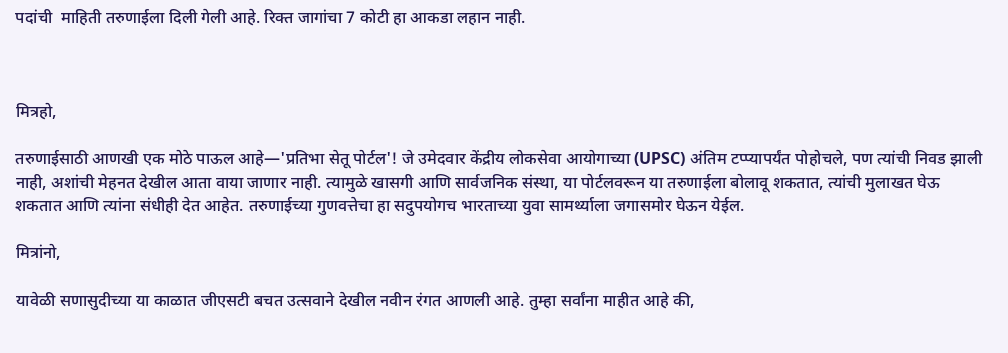पदांची  माहिती तरुणाईला दिली गेली आहे. रिक्त जागांचा 7 कोटी हा आकडा लहान नाही.



मित्रहो,

तरुणाईसाठी आणखी एक मोठे पाऊल आहे—'प्रतिभा सेतू पोर्टल'! जे उमेदवार केंद्रीय लोकसेवा आयोगाच्या (UPSC) अंतिम टप्प्यापर्यंत पोहोचले, पण त्यांची निवड झाली नाही, अशांची मेहनत देखील आता वाया जाणार नाही. त्यामुळे खासगी आणि सार्वजनिक संस्था, या पोर्टलवरून या तरुणाईला बोलावू शकतात, त्यांची मुलाखत घेऊ शकतात आणि त्यांना संधीही देत आहेत. तरुणाईच्या गुणवत्तेचा हा सदुपयोगच भारताच्या युवा सामर्थ्याला जगासमोर घेऊन येईल.

मित्रांनो,

यावेळी सणासुदीच्या या काळात जीएसटी बचत उत्सवाने देखील नवीन रंगत आणली आहे. तुम्हा सर्वांना माहीत आहे की,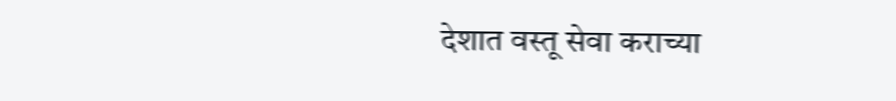देशात वस्तू सेवा कराच्या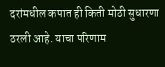दरांमधील कपात ही किती मोठी सुधारणा ठरली आहे. याचा परिणाम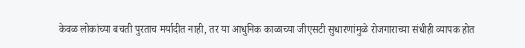केवळ लोकांच्या बचती पुरताच मर्यादीत नाही, तर या आधुनिक काळाच्या जीएसटी सुधारणांमुळे रोजगाराच्या संधीही व्यापक होत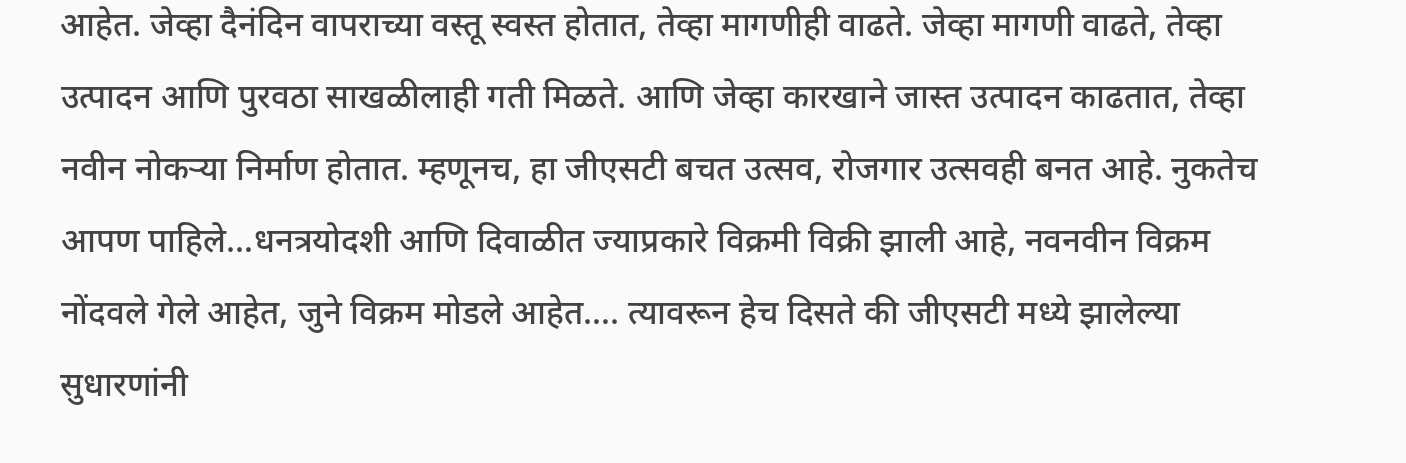आहेत. जेव्हा दैनंदिन वापराच्या वस्तू स्वस्त होतात, तेव्हा मागणीही वाढते. जेव्हा मागणी वाढते, तेव्हा उत्पादन आणि पुरवठा साखळीलाही गती मिळते. आणि जेव्हा कारखाने जास्त उत्पादन काढतात, तेव्हा नवीन नोकऱ्या निर्माण होतात. म्हणूनच, हा जीएसटी बचत उत्सव, रोजगार उत्सवही बनत आहे. नुकतेच आपण पाहिले…धनत्रयोदशी आणि दिवाळीत ज्याप्रकारे विक्रमी विक्री झाली आहे, नवनवीन विक्रम नोंदवले गेले आहेत, जुने विक्रम मोडले आहेत…. त्यावरून हेच दिसते की जीएसटी मध्ये झालेल्या सुधारणांनी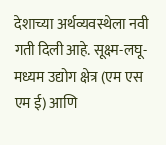देशाच्या अर्थव्यवस्थेला नवी गती दिली आहे. सूक्ष्म-लघू- मध्यम उद्योग क्षेत्र (एम एस एम ई) आणि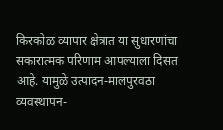किरकोळ व्यापार क्षेत्रात या सुधारणांचा सकारात्मक परिणाम आपल्याला दिसत आहे. यामुळे उत्पादन-मालपुरवठा व्यवस्थापन-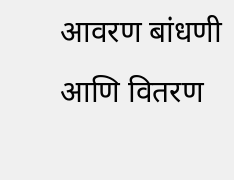आवरण बांधणी आणि वितरण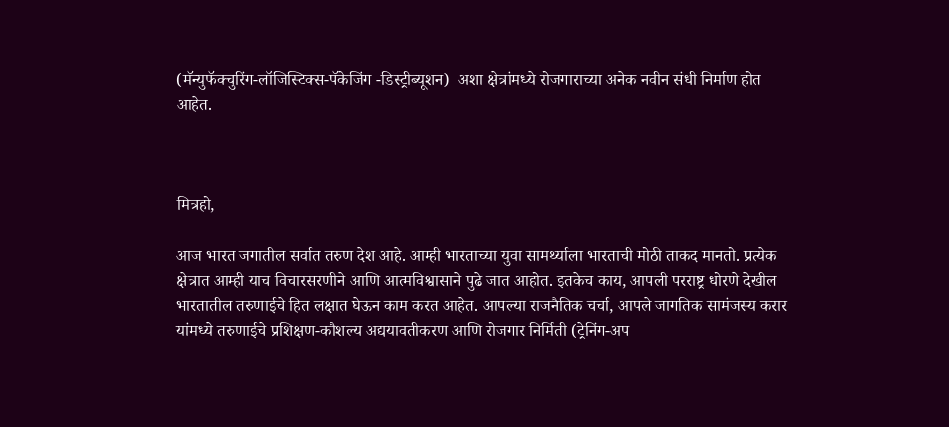(मॅन्युफॅक्चुरिंग-लॉजिस्टिक्स-पॅकेजिंग -डिस्ट्रीब्यूशन)  अशा क्षेत्रांमध्ये रोजगाराच्या अनेक नवीन संधी निर्माण होत आहेत.



मित्रहो,

आज भारत जगातील सर्वात तरुण देश आहे. आम्ही भारताच्या युवा सामर्थ्याला भारताची मोठी ताकद मानतो. प्रत्येक क्षेत्रात आम्ही याच विचारसरणीने आणि आत्मविश्वासाने पुढे जात आहोत. इतकेच काय, आपली परराष्ट्र धोरणे देखील भारतातील तरुणाईचे हित लक्षात घेऊन काम करत आहेत. आपल्या राजनैतिक चर्चा, आपले जागतिक सामंजस्य करार यांमध्ये तरुणाईचे प्रशिक्षण-कौशल्य अद्ययावतीकरण आणि रोजगार निर्मिती (ट्रेनिंग-अप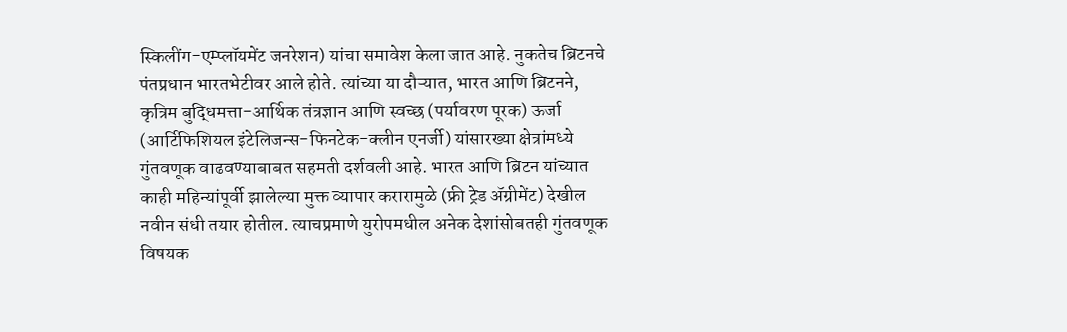स्किलींग-एम्प्लॉयमेंट जनरेशन) यांचा समावेश केला जात आहे. नुकतेच ब्रिटनचे पंतप्रधान भारतभेटीवर आले होते. त्यांच्या या दौऱ्यात, भारत आणि ब्रिटनने, कृत्रिम बुद्धिमत्ता-आर्थिक तंत्रज्ञान आणि स्वच्छ (पर्यावरण पूरक) ऊर्जा (आर्टिफिशियल इंटेलिजन्स-फिनटेक-क्लीन एनर्जी) यांसारख्या क्षेत्रांमध्ये गुंतवणूक वाढवण्याबाबत सहमती दर्शवली आहे. भारत आणि ब्रिटन यांच्यात काही महिन्यांपूर्वी झालेल्या मुक्त व्यापार करारामुळे (फ्री ट्रेड ॲग्रीमेंट) देखील नवीन संधी तयार होतील. त्याचप्रमाणे युरोपमधील अनेक देशांसोबतही गुंतवणूक विषयक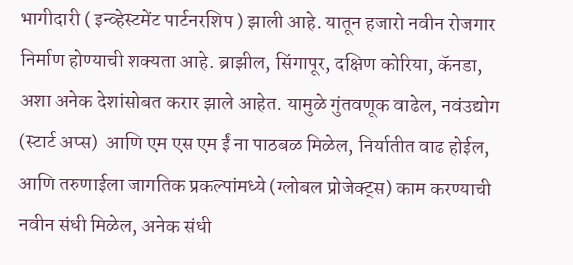भागीदारी ( इन्व्हेस्टमेंट पार्टनरशिप ) झाली आहे. यातून हजारो नवीन रोजगार निर्माण होण्याची शक्यता आहे. ब्राझील, सिंगापूर, दक्षिण कोरिया, कॅनडा, अशा अनेक देशांसोबत करार झाले आहेत. यामुळे गुंतवणूक वाढेल, नवंउद्योग (स्टार्ट अप्स)  आणि एम एस एम ईं ना पाठबळ मिळेल, निर्यातीत वाढ होईल, आणि तरुणाईला जागतिक प्रकल्पांमध्ये (ग्लोबल प्रोजेक्ट्स) काम करण्याची नवीन संधी मिळेल, अनेक संधी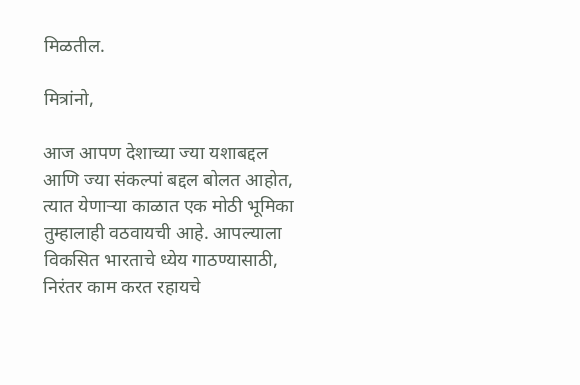मिळतील.

मित्रांनो,

आज आपण देशाच्या ज्या यशाबद्दल आणि ज्या संकल्पां बद्दल बोलत आहोत, त्यात येणाऱ्या काळात एक मोठी भूमिका तुम्हालाही वठवायची आहे. आपल्याला विकसित भारताचे ध्येय गाठण्यासाठी, निरंतर काम करत रहायचे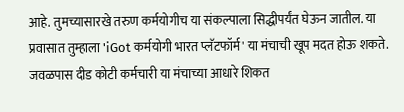आहे. तुमच्यासारखे तरुण कर्मयोगीच या संकल्पाला सिद्धीपर्यंत घेऊन जातील. या प्रवासात तुम्हाला 'iGot कर्मयोगी भारत प्लॅटफॉर्म' या मंचाची खूप मदत होऊ शकते. जवळपास दीड कोटी कर्मचारी या मंचाच्या आधारे शिकत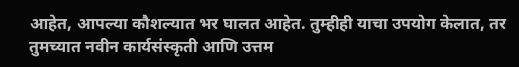आहेत, आपल्या कौशल्यात भर घालत आहेत. तुम्हीही याचा उपयोग केलात, तर तुमच्यात नवीन कार्यसंस्कृती आणि उत्तम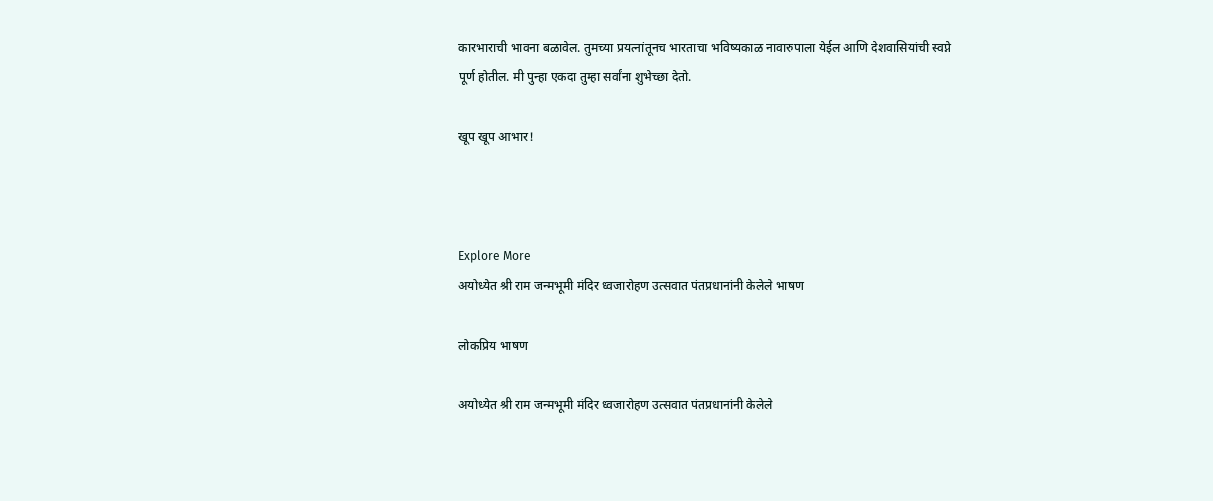कारभाराची भावना बळावेल. तुमच्या प्रयत्नांतूनच भारताचा भविष्यकाळ नावारुपाला येईल आणि देशवासियांची स्वप्ने पूर्ण होतील. मी पुन्हा एकदा तुम्हा सर्वांना शुभेच्छा देतो.

खूप खूप आभार!



Explore More
अयोध्येत श्री राम जन्मभूमी मंदिर ध्वजारोहण उत्सवात पंतप्रधानांनी केलेले भाषण

लोकप्रिय भाषण

अयोध्येत श्री राम जन्मभूमी मंदिर ध्वजारोहण उत्सवात पंतप्रधानांनी केलेले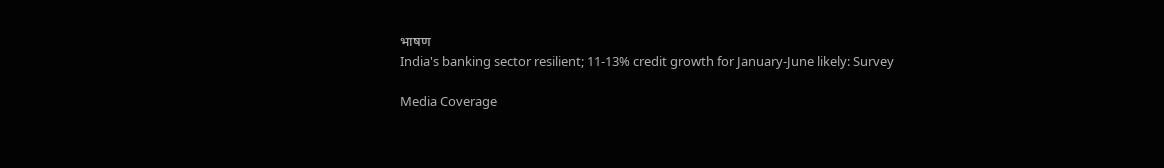भाषण
India's banking sector resilient; 11-13% credit growth for January-June likely: Survey

Media Coverage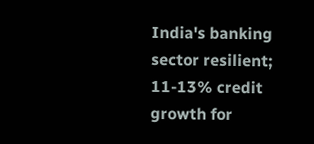India's banking sector resilient; 11-13% credit growth for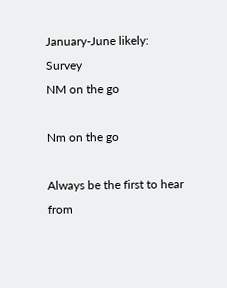January-June likely: Survey
NM on the go

Nm on the go

Always be the first to hear from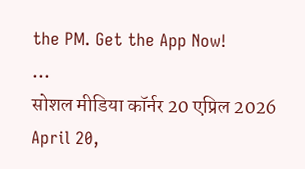the PM. Get the App Now!
...
सोशल मीडिया कॉर्नर 20 एप्रिल 2026
April 20,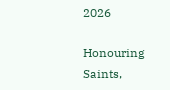2026

Honouring Saints,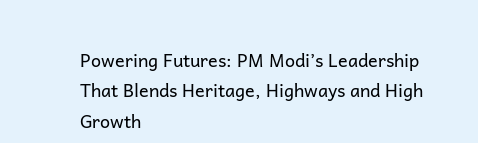Powering Futures: PM Modi’s Leadership That Blends Heritage, Highways and High Growth